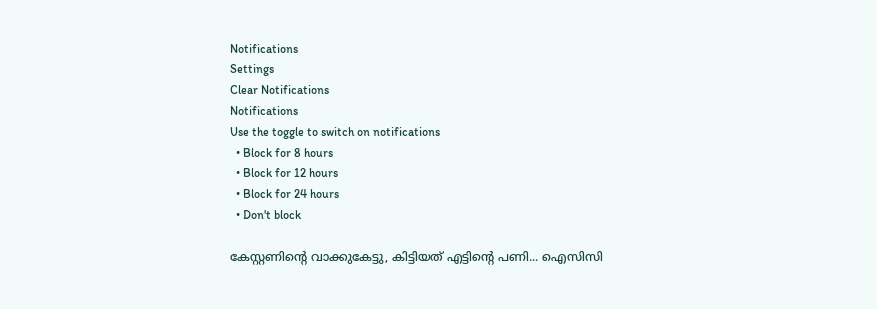Notifications
Settings
Clear Notifications
Notifications
Use the toggle to switch on notifications
  • Block for 8 hours
  • Block for 12 hours
  • Block for 24 hours
  • Don't block

കേസ്റ്റണിന്റെ വാക്കുകേട്ടു, കിട്ടിയത് എട്ടിന്റെ പണി... ഐസിസി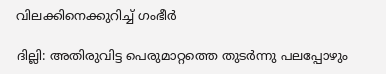വിലക്കിനെക്കുറിച്ച് ഗംഭീര്‍

ദില്ലി: അതിരുവിട്ട പെരുമാറ്റത്തെ തുടര്‍ന്നു പലപ്പോഴും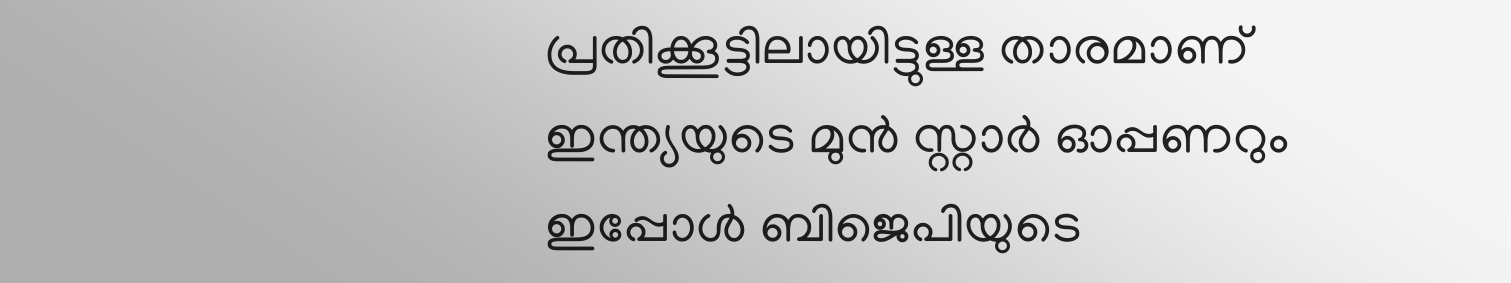പ്രതിക്കൂട്ടിലായിട്ടുള്ള താരമാണ് ഇന്ത്യയുടെ മുന്‍ സ്റ്റാര്‍ ഓപ്പണറും ഇപ്പോള്‍ ബിജെപിയുടെ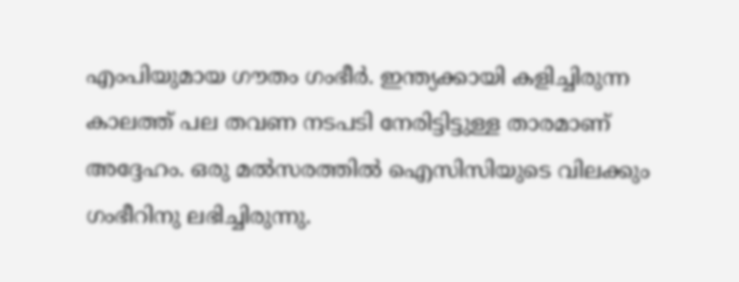എംപിയുമായ ഗൗതം ഗംഭീര്‍. ഇന്ത്യക്കായി കളിച്ചിരുന്ന കാലത്ത് പല തവണ നടപടി നേരിട്ടിട്ടുള്ള താരമാണ് അദ്ദേഹം. ഒരു മല്‍സരത്തില്‍ ഐസിസിയുടെ വിലക്കും ഗംഭീറിനു ലഭിച്ചിരുന്നു.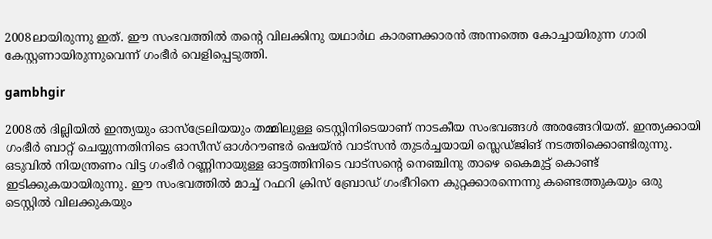2008ലായിരുന്നു ഇത്. ഈ സംഭവത്തില്‍ തന്റെ വിലക്കിനു യഥാര്‍ഥ കാരണക്കാരന്‍ അന്നത്തെ കോച്ചായിരുന്ന ഗാരി കേസ്റ്റണായിരുന്നുവെന്ന് ഗംഭീര്‍ വെളിപ്പെടുത്തി.

gambhgir

2008ല്‍ ദില്ലിയില്‍ ഇന്ത്യയും ഓസ്‌ട്രേലിയയും തമ്മിലുള്ള ടെസ്റ്റിനിടെയാണ് നാടകീയ സംഭവങ്ങള്‍ അരങ്ങേറിയത്. ഇന്ത്യക്കായി ഗംഭീര്‍ ബാറ്റ് ചെയ്യുന്നതിനിടെ ഓസീസ് ഓള്‍റൗണ്ടര്‍ ഷെയ്ന്‍ വാട്‌സന്‍ തുടര്‍ച്ചയായി സ്ലെഡ്ജിങ് നടത്തിക്കൊണ്ടിരുന്നു. ഒടുവില്‍ നിയന്ത്രണം വിട്ട ഗംഭീര്‍ റണ്ണിനായുള്ള ഓട്ടത്തിനിടെ വാട്‌സന്റെ നെഞ്ചിനു താഴെ കൈമുട്ട് കൊണ്ട് ഇടിക്കുകയായിരുന്നു. ഈ സംഭവത്തില്‍ മാച്ച് റഫറി ക്രിസ് ബ്രോഡ് ഗംഭീറിനെ കുറ്റക്കാരന്നെന്നു കണ്ടെത്തുകയും ഒരു ടെസ്റ്റില്‍ വിലക്കുകയും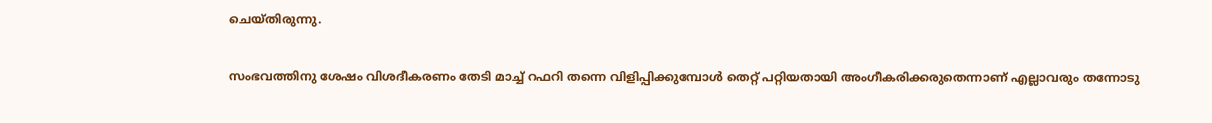ചെയ്തിരുന്നു.

സംഭവത്തിനു ശേഷം വിശദീകരണം തേടി മാച്ച് റഫറി തന്നെ വിളിപ്പിക്കുമ്പോള്‍ തെറ്റ് പറ്റിയതായി അംഗീകരിക്കരുതെന്നാണ് എല്ലാവരും തന്നോടു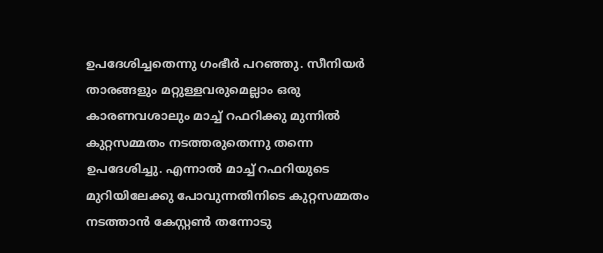ഉപദേശിച്ചതെന്നു ഗംഭീര്‍ പറഞ്ഞു. സീനിയര്‍ താരങ്ങളും മറ്റുള്ളവരുമെല്ലാം ഒരു കാരണവശാലും മാച്ച് റഫറിക്കു മുന്നില്‍ കുറ്റസമ്മതം നടത്തരുതെന്നു തന്നെ ഉപദേശിച്ചു. എന്നാല്‍ മാച്ച് റഫറിയുടെ മുറിയിലേക്കു പോവുന്നതിനിടെ കുറ്റസമ്മതം നടത്താന്‍ കേസ്റ്റണ്‍ തന്നോടു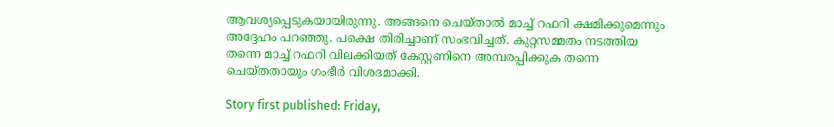ആവശ്യപ്പെടുകയായിരുന്നു. അങ്ങനെ ചെയ്താല്‍ മാച്ച് റഫറി ക്ഷമിക്കുമെന്നും അദ്ദേഹം പറഞ്ഞു. പക്ഷെ തിരിച്ചാണ് സംഭവിച്ചത്. കുറ്റസമ്മതം നടത്തിയ തന്നെ മാച്ച് റഫറി വിലക്കിയത് കേസ്റ്റണിനെ അമ്പരപ്പിക്കുക തന്നെ ചെയ്തതായും ഗംഭീര്‍ വിശദമാക്കി.

Story first published: Friday,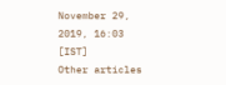November 29, 2019, 16:03 [IST]
Other articles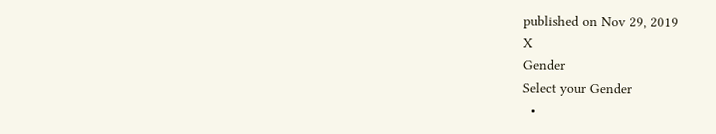published on Nov 29, 2019
X
Gender
Select your Gender
  •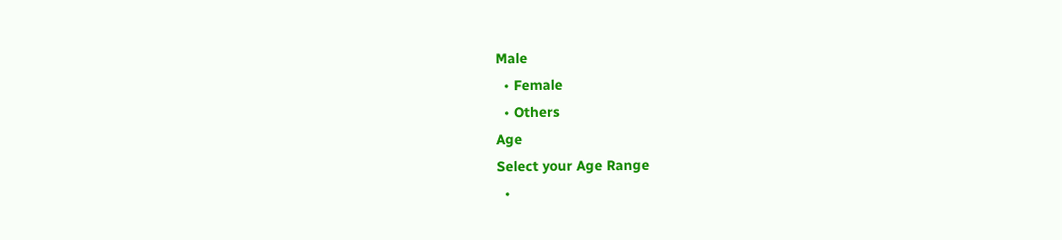Male
  • Female
  • Others
Age
Select your Age Range
  •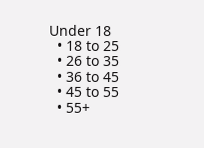Under 18
  • 18 to 25
  • 26 to 35
  • 36 to 45
  • 45 to 55
  • 55+